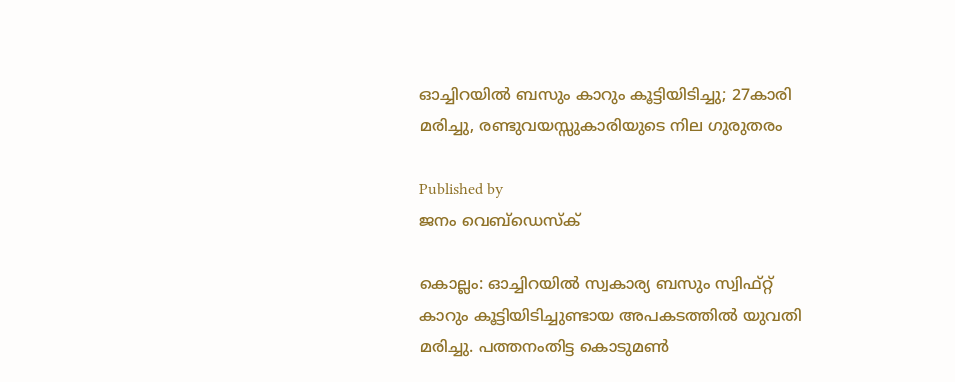ഓച്ചിറയിൽ ബസും കാറും കൂട്ടിയിടിച്ചു; 27കാരി മരിച്ചു, രണ്ടുവയസ്സുകാരിയുടെ നില ഗുരുതരം

Published by
ജനം വെബ്‌ഡെസ്ക്

കൊല്ലം: ഓച്ചിറയിൽ സ്വകാര്യ ബസും സ്വിഫ്റ്റ് കാറും കൂട്ടിയിടിച്ചുണ്ടായ അപകടത്തിൽ യുവതി മരിച്ചു. പത്തനംതിട്ട കൊടുമൺ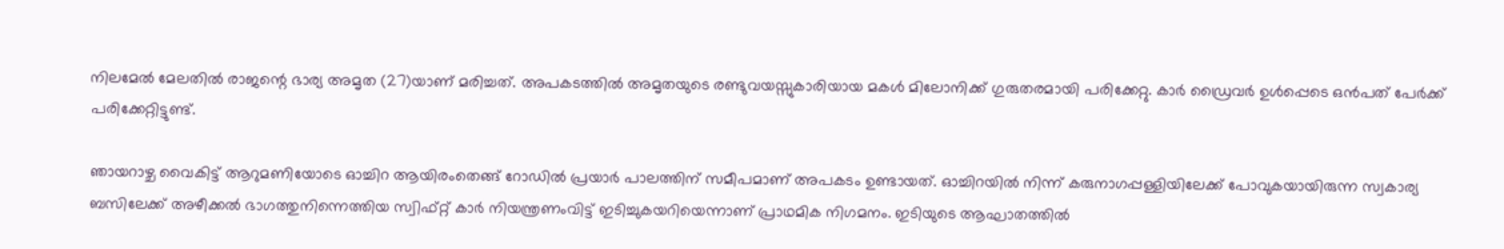നിലമേൽ മേലതിൽ രാജന്റെ ഭാര്യ അമൃത (27)യാണ് മരിച്ചത്. അപകടത്തിൽ അമൃതയുടെ രണ്ടുവയസ്സുകാരിയായ മകൾ മിലോനിക്ക് ഗുരുതരമായി പരിക്കേറ്റു. കാർ ഡ്രൈവർ ഉൾപ്പെടെ ഒൻപത് പേർക്ക് പരിക്കേറ്റിട്ടുണ്ട്.

ഞായറാഴ്ച വൈകിട്ട് ആറുമണിയോടെ ഓച്ചിറ ആയിരംതെങ്ങ് റോഡിൽ പ്രയാർ പാലത്തിന് സമീപമാണ് അപകടം ഉണ്ടായത്. ഓച്ചിറയിൽ നിന്ന് കരുനാഗപ്പള്ളിയിലേക്ക് പോവുകയായിരുന്ന സ്വകാര്യ ബസിലേക്ക് അഴീക്കൽ ഭാഗത്തുനിന്നെത്തിയ സ്വിഫ്റ്റ് കാർ നിയന്ത്രണംവിട്ട് ഇടിച്ചുകയറിയെന്നാണ് പ്രാഥമിക നിഗമനം. ഇടിയുടെ ആഘാതത്തിൽ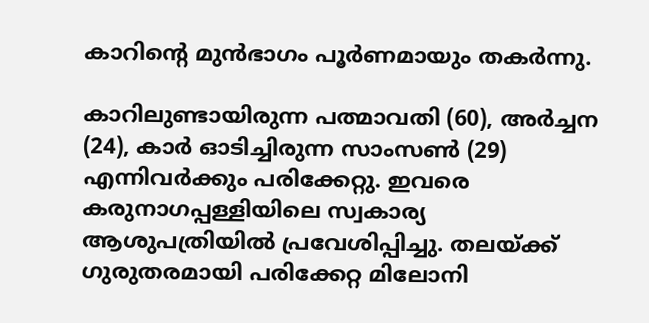കാറിന്റെ മുൻഭാഗം പൂർണമായും തകർന്നു.

കാറിലുണ്ടായിരുന്ന പത്മാവതി (60), അർച്ചന (24), കാർ ഓടിച്ചിരുന്ന സാംസൺ (29) എന്നിവർക്കും പരിക്കേറ്റു. ഇവരെ കരുനാഗപ്പള്ളിയിലെ സ്വകാര്യ ആശുപത്രിയിൽ പ്രവേശിപ്പിച്ചു. തലയ്‌ക്ക് ഗുരുതരമായി പരിക്കേറ്റ മിലോനി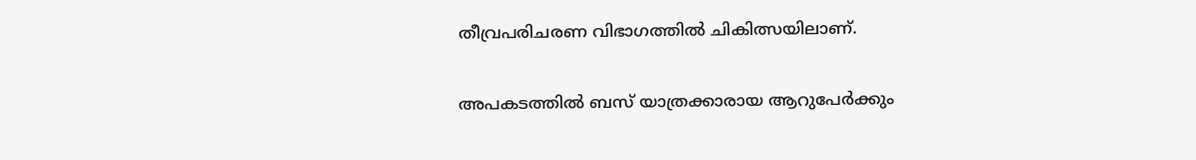തീവ്രപരിചരണ വിഭാഗത്തിൽ ചികിത്സയിലാണ്.

അപകടത്തിൽ ബസ് യാത്രക്കാരായ ആറുപേർക്കും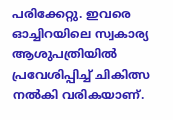പരിക്കേറ്റു. ഇവരെ ഓച്ചിറയിലെ സ്വകാര്യ ആശുപത്രിയിൽ പ്രവേശിപ്പിച്ച് ചികിത്സ നൽകി വരികയാണ്.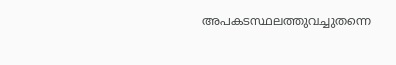അപകടസ്ഥലത്തുവച്ചുതന്നെ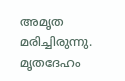അമൃത മരിച്ചിരുന്നു. മൃതദേഹം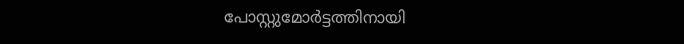പോസ്റ്റുമോർട്ടത്തിനായി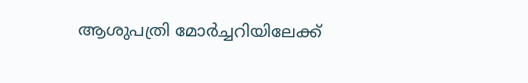ആശുപത്രി മോർച്ചറിയിലേക്ക്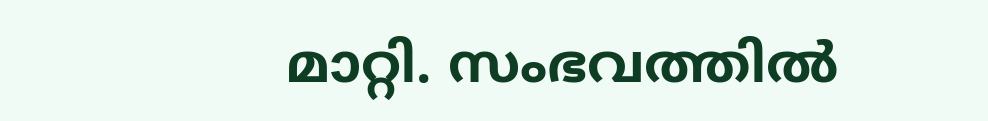മാറ്റി. സംഭവത്തിൽ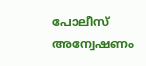പോലീസ് അന്വേഷണം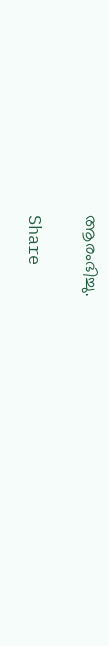ആരംഭിച്ചു.

Share